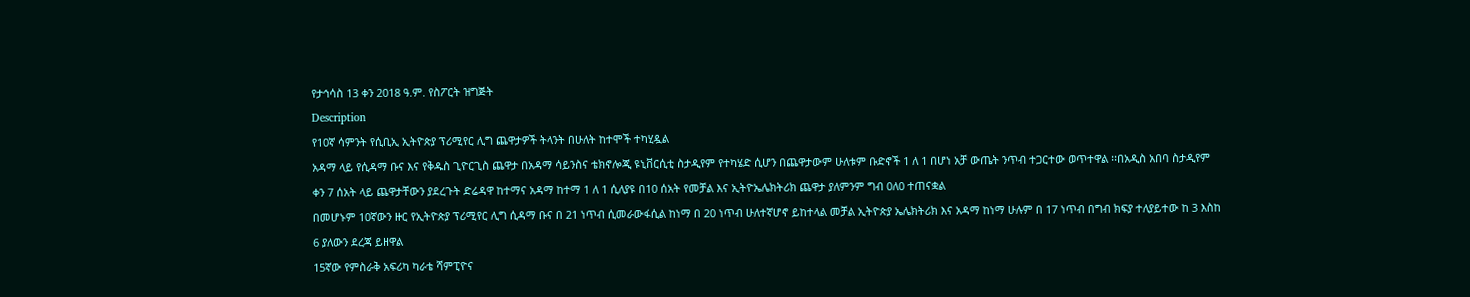የታኅሳስ 13 ቀን 2018 ዓ.ም. የስፖርት ዝግጅት
Description
የ10ኛ ሳምንት የሲቢኢ ኢትዮጵያ ፕሪሚየር ሊግ ጨዋታዎች ትላንት በሁለት ከተሞች ተካሂዷል
አዳማ ላይ የሲዳማ ቡና እና የቅዱስ ጊዮርጊስ ጨዋታ በአዳማ ሳይንስና ቴክኖሎጂ ዩኒቨርሲቲ ስታዲየም የተካሄድ ሲሆን በጨዋታውም ሁለቱም ቡድኖች 1 ለ 1 በሆነ አቻ ውጤት ንጥብ ተጋርተው ወጥተዋል ፡፡በአዲስ አበባ ስታዲየም ቀን 7 ሰአት ላይ ጨዋታቸውን ያደረጉት ድሬዳዋ ከተማና አዳማ ከተማ 1 ለ 1 ሲለያዩ በ10 ሰአት የመቻል እና ኢትዮኤሌክትሪክ ጨዋታ ያለምንም ግብ 0ለ0 ተጠናቋል
በመሆኑም 10ኛውን ዙር የኢትዮጵያ ፕሪሚየር ሊግ ሲዳማ ቡና በ 21 ነጥብ ሲመራውፋሲል ከነማ በ 20 ነጥብ ሁለተኛሆኖ ይከተላል መቻል ኢትዮጵያ ኤሌክትሪክ እና አዳማ ከነማ ሁሉም በ 17 ነጥብ በግብ ክፍያ ተለያይተው ከ 3 እስከ 6 ያለውን ደረጃ ይዘዋል
15ኛው የምስራቅ አፍሪካ ካራቴ ሻምፒዮና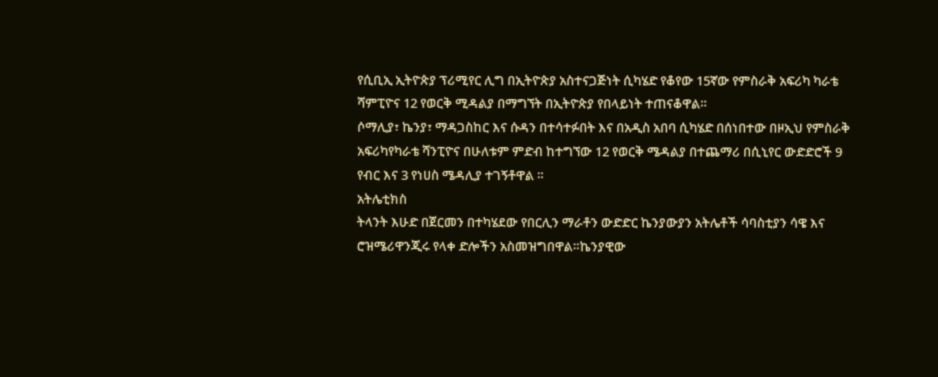የሲቢኢ ኢትዮጵያ ፕሪሚየር ሊግ በኢትዮጵያ አስተናጋጅነት ሲካሄድ የቆየው 15ኛው የምስራቅ አፍሪካ ካራቴ ሻምፒዮና 12 የወርቅ ሚዳልያ በማግኘት በኢትዮጵያ የበላይነት ተጠናቆዋል።
ሶማሊያ፣ ኬንያ፣ ማዳጋስከር እና ሱዳን በተሳተፉበት እና በአዲስ አበባ ሲካሄድ በሰነበተው በዞኢህ የምስራቅ አፍሪካየካራቴ ሻንፒዮና በሁለቱም ምድብ ከተግኘው 12 የወርቅ ሜዳልያ በተጨማሪ በሲኒየር ውድድሮች 9 የብር እና 3 የነሀስ ሜዳሊያ ተገኝቶዋል ።
አትሌቲክስ
ትላንት እሁድ በጀርመን በተካሄደው የበርሊን ማራቶን ውድድር ኬንያውያን አትሌቶች ሳባስቲያን ሳዌ እና ሮዝሜሪዋንጂሩ የላቀ ድሎችን አስመዝግበዋል።ኬንያዊው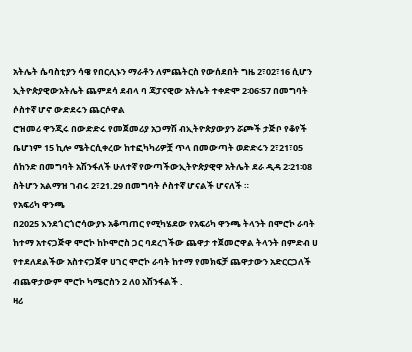አትሌት ሴባስቲያን ሳዌ የበርሊኑን ማራቶን ለምጨትርስ የውሰደበት ግዜ 2፣02፣16 ሲሆን ኢትዮጵያዊውአትሌት ጨምደሳ ደብላ ባ ጃፓናዊው አትሌት ተቀድሞ 2፡06፡57 በመግባት ሶስተኛ ሆኖ ውድደሩን ጨርሶዋል
ሮዝመሪ ዋንጂሩ በውድድሩ የመጀመሪያ አጋማሽ ብኢትዮጵያውያን ሯጮች ታጅቦ የቆየች ቤሆነም 15 ኪሎ ሜትርሲቀረው ከተፎካካሪዎቿ ጥላ በመውጣት ወድድሩን 2፣21፣05 ሰከንድ በመግባት አሽንፋለች ሁለተኛ የውጣችውኢትዮጵያዊዋ አትሌት ደራ ዲዳ 2፡21፡08 ስትሆን አልማዝ ገብሩ 2፣21.29 በመግባት ሶስተኛ ሆናልች ሆናለች ።
የአፍሪካ ዋንጫ
በ2025 እንደጎርጎሮሳውያኑ አቆጣጠር የሚካሄደው የአፍሪካ ዋንጫ ትላንት በሞሮኮ ራባት ከተማ አተናጋጅዋ ሞሮኮ ከኮሞሮስ ጋር ባደረገችው ጨዋታ ተጀመሮዋል ትላንት በምድብ ሀ የተደለደልችው አስተናጋጀዋ ሀገር ሞሮኮ ራባት ከተማ የመክፍቻ ጨዋታውን አድርርጋለች ብጨዋታውም ሞሮኮ ካሜሮስን 2 ለ0 አሽንፋልች .
ዛሪ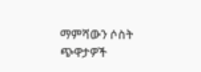ማምሻውን ሶስት ጭዋታዎች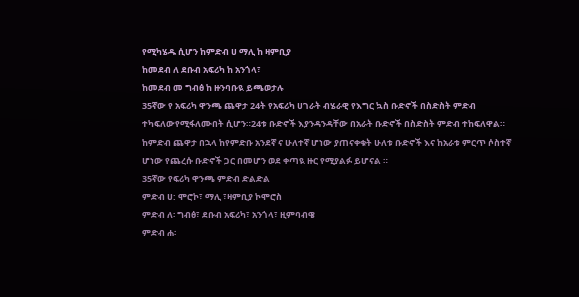የሚካሄዱ ሲሆን ከምድብ ሀ ማሊ ከ ዛምቢያ
ከመደብ ለ ደቡብ አፍሪካ ከ አንጎላ፣
ከመደብ መ ግብፅ ከ ዙንባቡዪ ይጫወታሉ
35ኛው የ አፍሪካ ዋንጫ ጨዋታ 24ት የአፍሪካ ሀገራት ብሄራዊ የእግር ኳስ ቡድኖች በስድስት ምድብ ተካፍለውየሚፋለሙበት ሲሆን።24ቱ ቡድኖች እያንዳንዳቸው በአራት ቡድኖች በስድስት ምድብ ተከፍለዋል። ከምድብ ጨዋታ በኋላ ከየምድቡ አንደኛ ና ሁለተኛ ሆነው ያጠናቀቁት ሁለቱ ቡድኖች እና ከአራቱ ምርጥ ሶስተኛ ሆነው የጨረሱ ቡድኖች ጋር በመሆን ወደ ቀጣዪ ዙር የሚያልፉ ይሆናል ።
35ኛው የፍሪካ ዋንጫ ምድብ ድልድል
ምድብ ሀ: ሞሮኮ፣ ማሊ ፣ዛምቢያ ኮሞሮስ
ምድብ ለ፡ ግብፅ፣ ደቡብ አፍሪካ፣ አንጎላ፣ ዚምባብዌ
ምድብ ሐ፡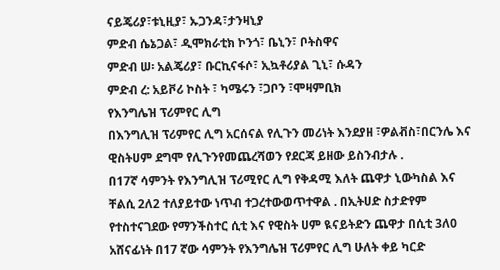ናይጄሪያ፣ቱኒዚያ፣ ኡጋንዳ፣ታንዛኒያ
ምድብ ሴኔጋል፣ ዲሞክራቲክ ኮንጎ፣ ቤኒን፣ ቦትስዋና
ምድብ ሠ፡ አልጄሪያ፣ ቡርኪናፋሶ፣ ኢኳቶሪያል ጊኒ፣ ሱዳን
ምድብ ረ: አይቮሪ ኮስት ፣ ካሜሩን ፣ጋቦን ፣ሞዛምቢክ
የእንግሌዝ ፕሪምየር ሊግ
በእንግሊዝ ፕሪምየር ሊግ አርሰናል የሊጉን መሪነት እንደያዘ ፣ዎልቭስ፣በርንሌ እና ዊስትሀም ደግሞ የሊጉንየመጨረሻወን የደርጃ ይዘው ይስንብታሉ .
በ17ኛ ሳምንት የእንግሊዝ ፕሪሚየር ሊግ የቅዳሚ እለት ጨዋታ ኒውካስል እና ቸልሲ 2ለ2 ተለያይተው ነጥብ ተጋረተውወጥተዋል . በኢትሀድ ስታድየም የተስተናገደው የማንችስተር ሲቲ እና የዊስት ሀም ዪናይትድን ጨዋታ በሲቲ 3ለ0 አሸናፊነት በ17 ኛው ሳምንት የእንግሌዝ ፕሪምየር ሊግ ሁለት ቀይ ካርድ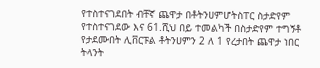የተስተናገደበት ብቸኛ ጨዋታ በቶትንሀምሆትስፐር ስታድየም የተስተናገደው እና 61.ሺህ በይ ተመልካች በስታድየም ተግኝቶ የታደሙበት ሊቨርፑል ቶትንሀምን 2 ለ 1 የረታበት ጨዋታ ነበር ትላንት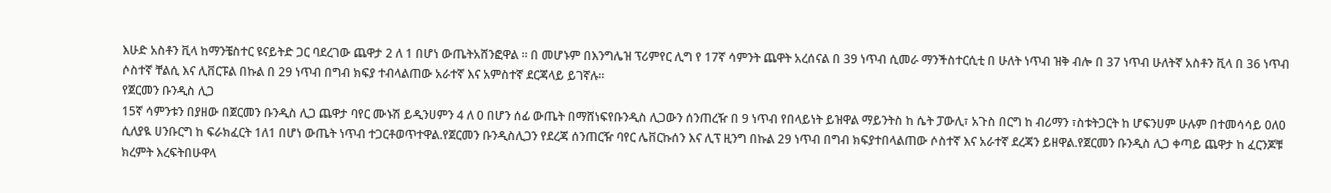እሁድ አስቶን ቪላ ከማንቼስተር ዩናይትድ ጋር ባደረገው ጨዋታ 2 ለ 1 በሆነ ውጤትአሸንፎዋል ። በ መሆኑም በእንግሌዝ ፕሪምየር ሊግ የ 17ኛ ሳምንት ጨዋት አረሰናል በ 39 ነጥብ ሲመራ ማንችስተርሲቲ በ ሁለት ነጥብ ዝቅ ብሎ በ 37 ነጥብ ሁለትኛ አስቶን ቪላ በ 36 ነጥብ ሶስተኛ ቸልሲ እና ሊቨርፑል በኩል በ 29 ነጥብ በግብ ክፍያ ተብላልጠው አራተኛ እና አምስተኛ ደርጃላይ ይገኛሉ።
የጀርመን ቡንዲስ ሊጋ
15ኛ ሳምንቱን በያዘው በጀርመን ቡንዲስ ሊጋ ጨዋታ ባየር ሙኑሽ ይዲንሀምን 4 ለ 0 በሆን ሰፊ ውጤት በማሸነፍየቡንዲስ ሊጋውን ሰንጠረዥ በ 9 ነጥብ የበላይነት ይዝዋል ማይንትስ ከ ሴት ፓውሊ፣ አጉስ በርግ ከ ብሪማን ፣ስቱትጋርት ከ ሆፍንሀም ሁሉም በተመሳሳይ 0ለ0 ሲለያዪ ሀንቡርግ ከ ፍራክፈርት 1ለ1 በሆነ ውጤት ነጥብ ተጋርቶወጥተዋል.የጀርመን ቡንዲስሊጋን የደረጃ ሰንጠርዥ ባየር ሌቨርኩሰን እና ሊፕ ዚንግ በኩል 29 ነጥብ በግብ ክፍያተበላልጠው ሶስተኛ እና አራተኛ ደረጃን ይዘዋል.የጀርመን ቡንዲስ ሊጋ ቀጣይ ጨዋታ ከ ፈርንጆቹ ክረምት እረፍትበሁዋላ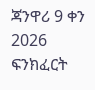ጃንዋሪ 9 ቀን 2026 ፍንክፈርት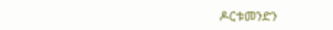ዶርቱመንድን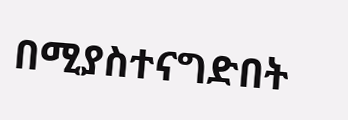በሚያስተናግድበት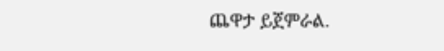ጨዋታ ይጀምራል.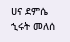ሀና ደምሴ
ኂሩት መለሰ